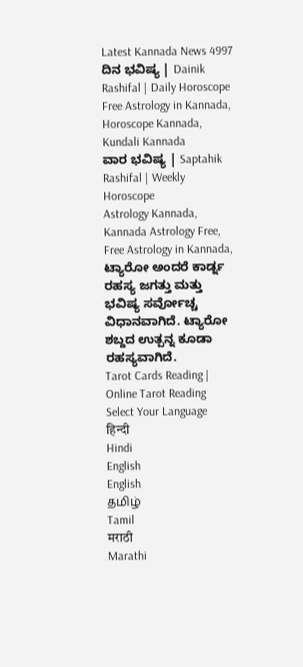Latest Kannada News 4997
ದಿನ ಭವಿಷ್ಯ | Dainik Rashifal | Daily Horoscope
Free Astrology in Kannada, Horoscope Kannada, Kundali Kannada
ವಾರ ಭವಿಷ್ಯ | Saptahik Rashifal | Weekly Horoscope
Astrology Kannada, Kannada Astrology Free, Free Astrology in Kannada,
ಟ್ಯಾರೋ ಅಂದರೆ ಕಾರ್ಡ್ನ ರಹಸ್ಯ ಜಗತ್ತು ಮತ್ತು ಭವಿಷ್ಯ ಸರ್ವೋಚ್ಚ ವಿಧಾನವಾಗಿದೆ. ಟ್ಯಾರೋ ಶಬ್ದದ ಉತ್ಪನ್ನ ಕೂಡಾ ರಹಸ್ಯವಾಗಿದೆ.
Tarot Cards Reading | Online Tarot Reading
Select Your Language
हिन्दी
Hindi
English
English
தமிழ்
Tamil
मराठी
Marathi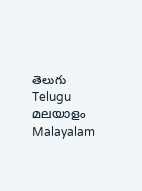తెలుగు
Telugu
മലയാളം
Malayalam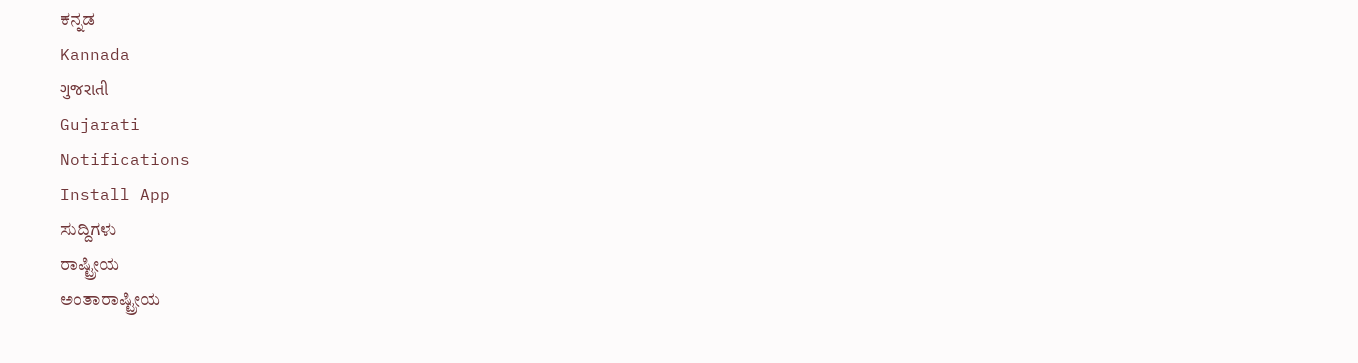ಕನ್ನಡ
Kannada
ગુજરાતી
Gujarati
Notifications
Install App
ಸುದ್ದಿಗಳು
ರಾಷ್ಟ್ರೀಯ
ಅಂತಾರಾಷ್ಟ್ರೀಯ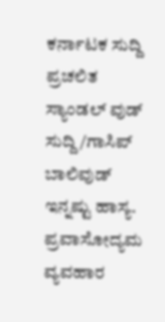ಕರ್ನಾಟಕ ಸುದ್ದಿ
ಪ್ರಚಲಿತ
ಸ್ಯಾಂಡಲ್ ವುಡ್
ಸುದ್ದಿ/ಗಾಸಿಪ್
ಬಾಲಿವುಡ್
ಇನ್ನಷ್ಟು ಹಾಸ್ಯ.
ಪ್ರವಾಸೋದ್ಯಮ
ವ್ಯವಹಾರ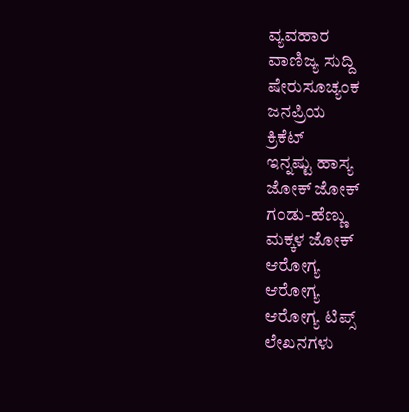ವ್ಯವಹಾರ
ವಾಣಿಜ್ಯ ಸುದ್ದಿ
ಷೇರುಸೂಚ್ಯಂಕ
ಜನಪ್ರಿಯ
ಕ್ರಿಕೆಟ್
ಇನ್ನಷ್ಟು ಹಾಸ್ಯ
ಜೋಕ್ ಜೋಕ್
ಗಂಡು-ಹೆಣ್ಣು
ಮಕ್ಕಳ ಜೋಕ್
ಆರೋಗ್ಯ
ಆರೋಗ್ಯ
ಆರೋಗ್ಯ ಟಿಪ್ಸ್
ಲೇಖನಗಳು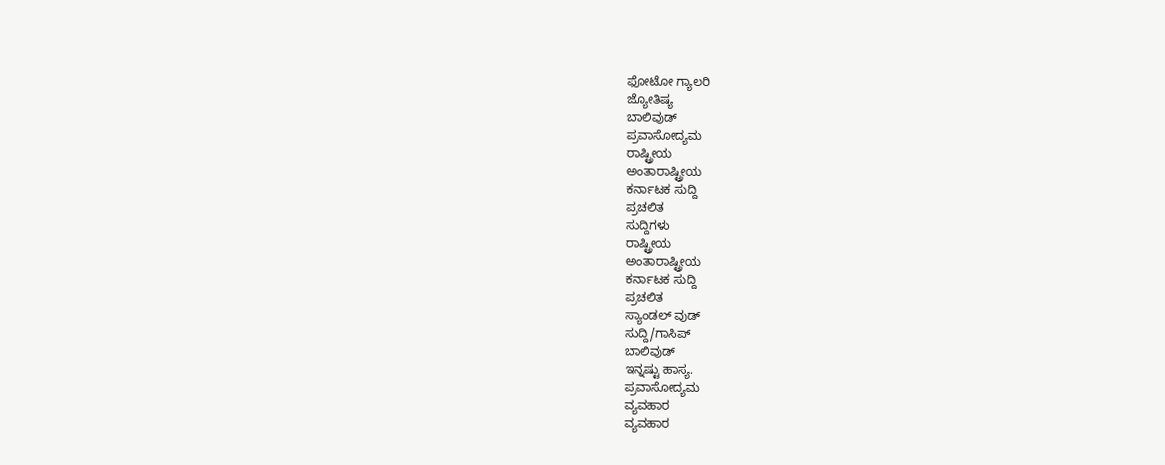ಫೋಟೋ ಗ್ಯಾಲರಿ
ಜ್ಯೋತಿಷ್ಯ
ಬಾಲಿವುಡ್
ಪ್ರವಾಸೋದ್ಯಮ
ರಾಷ್ಟ್ರೀಯ
ಅಂತಾರಾಷ್ಟ್ರೀಯ
ಕರ್ನಾಟಕ ಸುದ್ದಿ
ಪ್ರಚಲಿತ
ಸುದ್ದಿಗಳು
ರಾಷ್ಟ್ರೀಯ
ಅಂತಾರಾಷ್ಟ್ರೀಯ
ಕರ್ನಾಟಕ ಸುದ್ದಿ
ಪ್ರಚಲಿತ
ಸ್ಯಾಂಡಲ್ ವುಡ್
ಸುದ್ದಿ/ಗಾಸಿಪ್
ಬಾಲಿವುಡ್
ಇನ್ನಷ್ಟು ಹಾಸ್ಯ.
ಪ್ರವಾಸೋದ್ಯಮ
ವ್ಯವಹಾರ
ವ್ಯವಹಾರ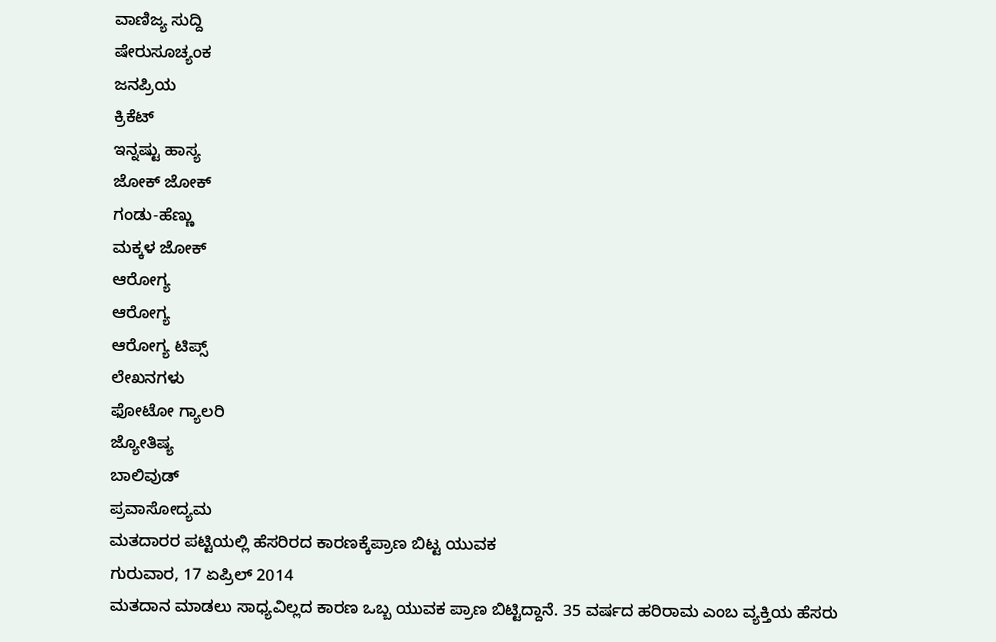ವಾಣಿಜ್ಯ ಸುದ್ದಿ
ಷೇರುಸೂಚ್ಯಂಕ
ಜನಪ್ರಿಯ
ಕ್ರಿಕೆಟ್
ಇನ್ನಷ್ಟು ಹಾಸ್ಯ
ಜೋಕ್ ಜೋಕ್
ಗಂಡು-ಹೆಣ್ಣು
ಮಕ್ಕಳ ಜೋಕ್
ಆರೋಗ್ಯ
ಆರೋಗ್ಯ
ಆರೋಗ್ಯ ಟಿಪ್ಸ್
ಲೇಖನಗಳು
ಫೋಟೋ ಗ್ಯಾಲರಿ
ಜ್ಯೋತಿಷ್ಯ
ಬಾಲಿವುಡ್
ಪ್ರವಾಸೋದ್ಯಮ
ಮತದಾರರ ಪಟ್ಟಿಯಲ್ಲಿ ಹೆಸರಿರದ ಕಾರಣಕ್ಕೆಪ್ರಾಣ ಬಿಟ್ಟ ಯುವಕ
ಗುರುವಾರ, 17 ಏಪ್ರಿಲ್ 2014
ಮತದಾನ ಮಾಡಲು ಸಾಧ್ಯವಿಲ್ಲದ ಕಾರಣ ಒಬ್ಬ ಯುವಕ ಪ್ರಾಣ ಬಿಟ್ಟಿದ್ದಾನೆ. 35 ವರ್ಷದ ಹರಿರಾಮ ಎಂಬ ವ್ಯಕ್ತಿಯ ಹೆಸರು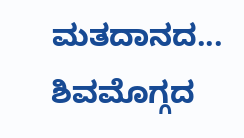ಮತದಾನದ...
ಶಿವಮೊಗ್ಗದ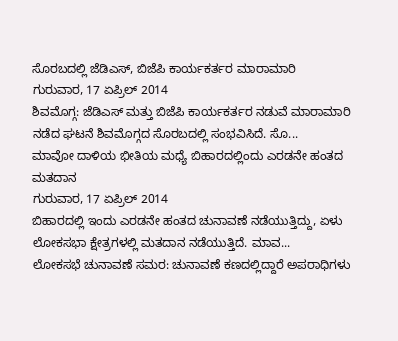ಸೊರಬದಲ್ಲಿ ಜೆಡಿಎಸ್, ಬಿಜೆಪಿ ಕಾರ್ಯಕರ್ತರ ಮಾರಾಮಾರಿ
ಗುರುವಾರ, 17 ಏಪ್ರಿಲ್ 2014
ಶಿವಮೊಗ್ಗ: ಜೆಡಿಎಸ್ ಮತ್ತು ಬಿಜೆಪಿ ಕಾರ್ಯಕರ್ತರ ನಡುವೆ ಮಾರಾಮಾರಿ ನಡೆದ ಘಟನೆ ಶಿವಮೊಗ್ಗದ ಸೊರಬದಲ್ಲಿ ಸಂಭವಿಸಿದೆ. ಸೊ...
ಮಾವೋ ದಾಳಿಯ ಭೀತಿಯ ಮಧ್ಯೆ ಬಿಹಾರದಲ್ಲಿಂದು ಎರಡನೇ ಹಂತದ ಮತದಾನ
ಗುರುವಾರ, 17 ಏಪ್ರಿಲ್ 2014
ಬಿಹಾರದಲ್ಲಿ ಇಂದು ಎರಡನೇ ಹಂತದ ಚುನಾವಣೆ ನಡೆಯುತ್ತಿದ್ದು, ಏಳು ಲೋಕಸಭಾ ಕ್ಷೇತ್ರಗಳಲ್ಲಿ ಮತದಾನ ನಡೆಯುತ್ತಿದೆ. ಮಾವ...
ಲೋಕಸಭೆ ಚುನಾವಣೆ ಸಮರ: ಚುನಾವಣೆ ಕಣದಲ್ಲಿದ್ದಾರೆ ಅಪರಾಧಿಗಳು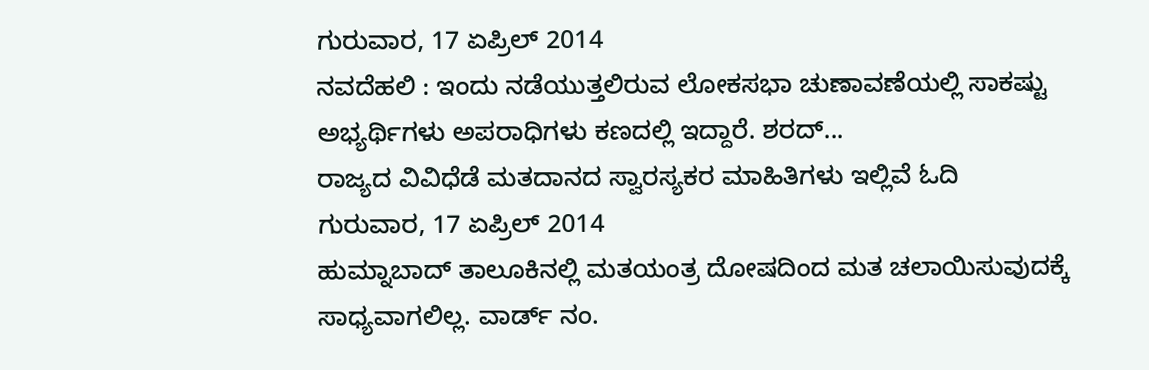ಗುರುವಾರ, 17 ಏಪ್ರಿಲ್ 2014
ನವದೆಹಲಿ : ಇಂದು ನಡೆಯುತ್ತಲಿರುವ ಲೋಕಸಭಾ ಚುಣಾವಣೆಯಲ್ಲಿ ಸಾಕಷ್ಟು ಅಭ್ಯರ್ಥಿಗಳು ಅಪರಾಧಿಗಳು ಕಣದಲ್ಲಿ ಇದ್ದಾರೆ. ಶರದ್...
ರಾಜ್ಯದ ವಿವಿಧೆಡೆ ಮತದಾನದ ಸ್ವಾರಸ್ಯಕರ ಮಾಹಿತಿಗಳು ಇಲ್ಲಿವೆ ಓದಿ
ಗುರುವಾರ, 17 ಏಪ್ರಿಲ್ 2014
ಹುಮ್ನಾಬಾದ್ ತಾಲೂಕಿನಲ್ಲಿ ಮತಯಂತ್ರ ದೋಷದಿಂದ ಮತ ಚಲಾಯಿಸುವುದಕ್ಕೆ ಸಾಧ್ಯವಾಗಲಿಲ್ಲ. ವಾರ್ಡ್ ನಂ.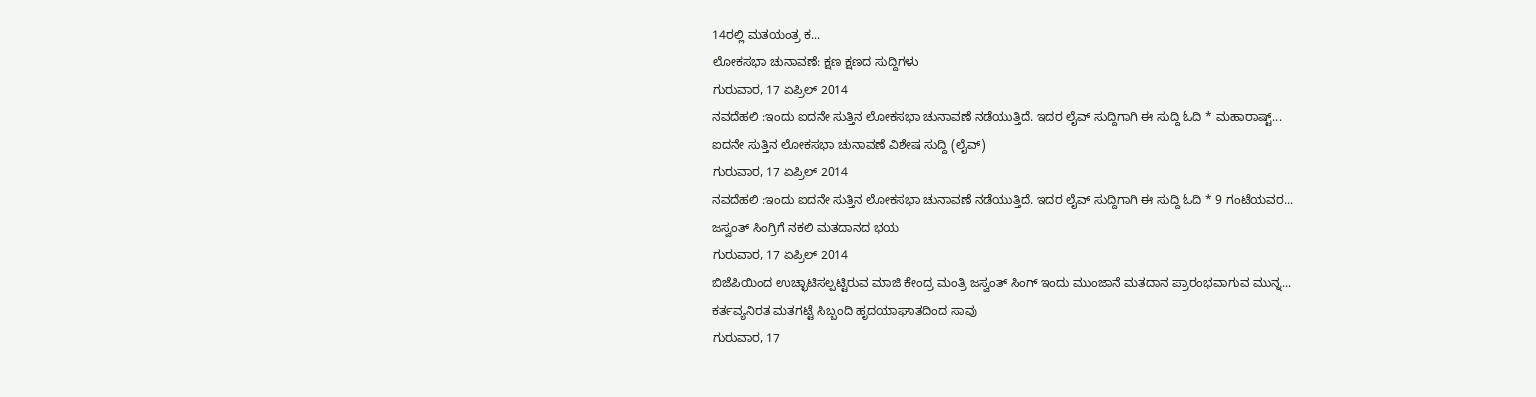14ರಲ್ಲಿ ಮತಯಂತ್ರ ಕ...
ಲೋಕಸಭಾ ಚುನಾವಣೆ: ಕ್ಷಣ ಕ್ಷಣದ ಸುದ್ದಿಗಳು
ಗುರುವಾರ, 17 ಏಪ್ರಿಲ್ 2014
ನವದೆಹಲಿ :ಇಂದು ಐದನೇ ಸುತ್ತಿನ ಲೋಕಸಭಾ ಚುನಾವಣೆ ನಡೆಯುತ್ತಿದೆ. ಇದರ ಲೈವ್ ಸುದ್ದಿಗಾಗಿ ಈ ಸುದ್ದಿ ಓದಿ * ಮಹಾರಾಷ್ಟ್...
ಐದನೇ ಸುತ್ತಿನ ಲೋಕಸಭಾ ಚುನಾವಣೆ ವಿಶೇಷ ಸುದ್ದಿ (ಲೈವ್)
ಗುರುವಾರ, 17 ಏಪ್ರಿಲ್ 2014
ನವದೆಹಲಿ :ಇಂದು ಐದನೇ ಸುತ್ತಿನ ಲೋಕಸಭಾ ಚುನಾವಣೆ ನಡೆಯುತ್ತಿದೆ. ಇದರ ಲೈವ್ ಸುದ್ದಿಗಾಗಿ ಈ ಸುದ್ದಿ ಓದಿ * 9 ಗಂಟೆಯವರ...
ಜಸ್ವಂತ್ ಸಿಂಗ್ರಿಗೆ ನಕಲಿ ಮತದಾನದ ಭಯ
ಗುರುವಾರ, 17 ಏಪ್ರಿಲ್ 2014
ಬಿಜೆಪಿಯಿಂದ ಉಚ್ಛಾಟಿಸಲ್ಪಟ್ಟಿರುವ ಮಾಜಿ ಕೇಂದ್ರ ಮಂತ್ರಿ ಜಸ್ವಂತ್ ಸಿಂಗ್ ಇಂದು ಮುಂಜಾನೆ ಮತದಾನ ಪ್ರಾರಂಭವಾಗುವ ಮುನ್ನ...
ಕರ್ತವ್ಯನಿರತ ಮತಗಟ್ಟೆ ಸಿಬ್ಬಂದಿ ಹೃದಯಾಘಾತದಿಂದ ಸಾವು
ಗುರುವಾರ, 17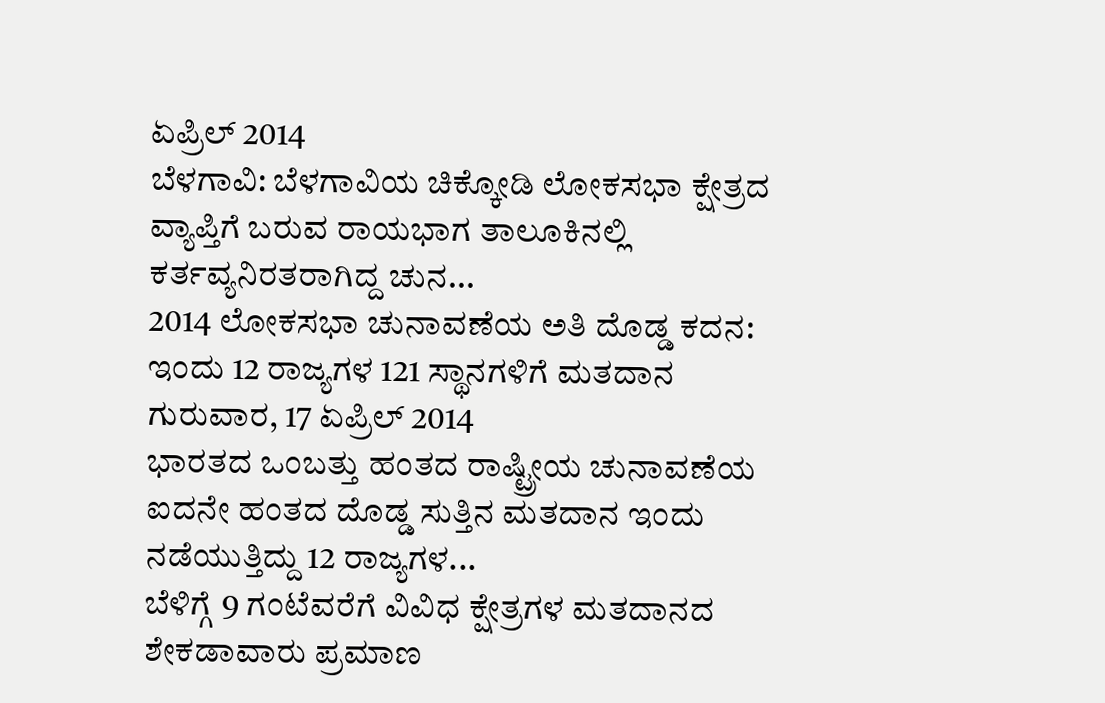ಏಪ್ರಿಲ್ 2014
ಬೆಳಗಾವಿ: ಬೆಳಗಾವಿಯ ಚಿಕ್ಕೋಡಿ ಲೋಕಸಭಾ ಕ್ಷೇತ್ರದ ವ್ಯಾಪ್ತಿಗೆ ಬರುವ ರಾಯಭಾಗ ತಾಲೂಕಿನಲ್ಲಿ ಕರ್ತವ್ಯನಿರತರಾಗಿದ್ದ ಚುನ...
2014 ಲೋಕಸಭಾ ಚುನಾವಣೆಯ ಅತಿ ದೊಡ್ಡ ಕದನ: ಇಂದು 12 ರಾಜ್ಯಗಳ 121 ಸ್ಥಾನಗಳಿಗೆ ಮತದಾನ
ಗುರುವಾರ, 17 ಏಪ್ರಿಲ್ 2014
ಭಾರತದ ಒಂಬತ್ತು ಹಂತದ ರಾಷ್ಟ್ರೀಯ ಚುನಾವಣೆಯ ಐದನೇ ಹಂತದ ದೊಡ್ಡ ಸುತ್ತಿನ ಮತದಾನ ಇಂದು ನಡೆಯುತ್ತಿದ್ದು 12 ರಾಜ್ಯಗಳ...
ಬೆಳಿಗ್ಗೆ 9 ಗಂಟೆವರೆಗೆ ವಿವಿಧ ಕ್ಷೇತ್ರಗಳ ಮತದಾನದ ಶೇಕಡಾವಾರು ಪ್ರಮಾಣ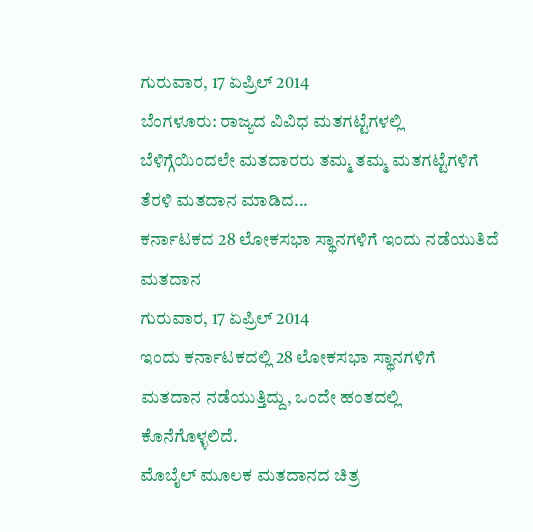ಗುರುವಾರ, 17 ಏಪ್ರಿಲ್ 2014
ಬೆಂಗಳೂರು: ರಾಜ್ಯದ ವಿವಿಧ ಮತಗಟ್ಟೆಗಳಲ್ಲಿ ಬೆಳಿಗ್ಗೆಯಿಂದಲೇ ಮತದಾರರು ತಮ್ಮ ತಮ್ಮ ಮತಗಟ್ಟೆಗಳಿಗೆ ತೆರಳಿ ಮತದಾನ ಮಾಡಿದ...
ಕರ್ನಾಟಕದ 28 ಲೋಕಸಭಾ ಸ್ಥಾನಗಳಿಗೆ ಇಂದು ನಡೆಯುತಿದೆ ಮತದಾನ
ಗುರುವಾರ, 17 ಏಪ್ರಿಲ್ 2014
ಇಂದು ಕರ್ನಾಟಕದಲ್ಲಿ 28 ಲೋಕಸಭಾ ಸ್ಥಾನಗಳಿಗೆ ಮತದಾನ ನಡೆಯುತ್ತಿದ್ದು, ಒಂದೇ ಹಂತದಲ್ಲಿ ಕೊನೆಗೊಳ್ಳಲಿದೆ.
ಮೊಬೈಲ್ ಮೂಲಕ ಮತದಾನದ ಚಿತ್ರ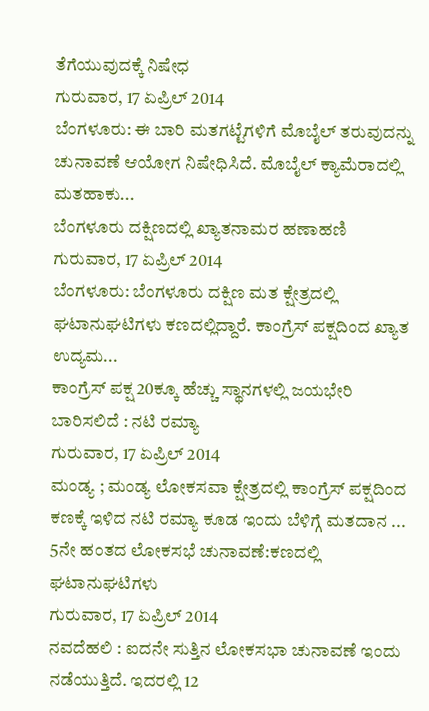ತೆಗೆಯುವುದಕ್ಕೆ ನಿಷೇಧ
ಗುರುವಾರ, 17 ಏಪ್ರಿಲ್ 2014
ಬೆಂಗಳೂರು: ಈ ಬಾರಿ ಮತಗಟ್ಟೆಗಳಿಗೆ ಮೊಬೈಲ್ ತರುವುದನ್ನು ಚುನಾವಣೆ ಆಯೋಗ ನಿಷೇಧಿಸಿದೆ. ಮೊಬೈಲ್ ಕ್ಯಾಮೆರಾದಲ್ಲಿ ಮತಹಾಕು...
ಬೆಂಗಳೂರು ದಕ್ಷಿಣದಲ್ಲಿ ಖ್ಯಾತನಾಮರ ಹಣಾಹಣಿ
ಗುರುವಾರ, 17 ಏಪ್ರಿಲ್ 2014
ಬೆಂಗಳೂರು: ಬೆಂಗಳೂರು ದಕ್ಷಿಣ ಮತ ಕ್ಷೇತ್ರದಲ್ಲಿ ಘಟಾನುಘಟಿಗಳು ಕಣದಲ್ಲಿದ್ದಾರೆ. ಕಾಂಗ್ರೆಸ್ ಪಕ್ಷದಿಂದ ಖ್ಯಾತ ಉದ್ಯಮ...
ಕಾಂಗ್ರೆಸ್ ಪಕ್ಷ 20ಕ್ಕೂ ಹೆಚ್ಚು ಸ್ಥಾನಗಳಲ್ಲಿ ಜಯಭೇರಿ ಬಾರಿಸಲಿದೆ : ನಟಿ ರಮ್ಯಾ
ಗುರುವಾರ, 17 ಏಪ್ರಿಲ್ 2014
ಮಂಡ್ಯ ; ಮಂಡ್ಯ ಲೋಕಸವಾ ಕ್ಷೇತ್ರದಲ್ಲಿ ಕಾಂಗ್ರೆಸ್ ಪಕ್ಷದಿಂದ ಕಣಕ್ಕೆ ಇಳಿದ ನಟಿ ರಮ್ಯಾ ಕೂಡ ಇಂದು ಬೆಳಿಗ್ಗೆ ಮತದಾನ ...
5ನೇ ಹಂತದ ಲೋಕಸಭೆ ಚುನಾವಣೆ:ಕಣದಲ್ಲಿ ಘಟಾನುಘಟಿಗಳು
ಗುರುವಾರ, 17 ಏಪ್ರಿಲ್ 2014
ನವದೆಹಲಿ : ಐದನೇ ಸುತ್ತಿನ ಲೋಕಸಭಾ ಚುನಾವಣೆ ಇಂದು ನಡೆಯುತ್ತಿದೆ. ಇದರಲ್ಲಿ 12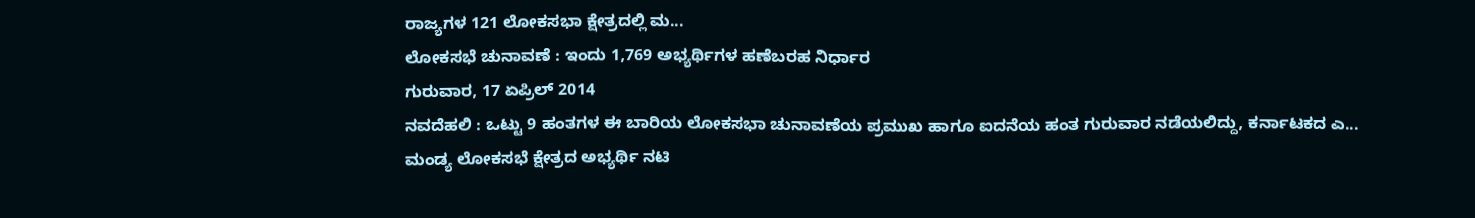ರಾಜ್ಯಗಳ 121 ಲೋಕಸಭಾ ಕ್ಷೇತ್ರದಲ್ಲಿ ಮ...
ಲೋಕಸಭೆ ಚುನಾವಣೆ : ಇಂದು 1,769 ಅಭ್ಯರ್ಥಿಗಳ ಹಣೆಬರಹ ನಿರ್ಧಾರ
ಗುರುವಾರ, 17 ಏಪ್ರಿಲ್ 2014
ನವದೆಹಲಿ : ಒಟ್ಟು 9 ಹಂತಗಳ ಈ ಬಾರಿಯ ಲೋಕಸಭಾ ಚುನಾವಣೆಯ ಪ್ರಮುಖ ಹಾಗೂ ಐದನೆಯ ಹಂತ ಗುರುವಾರ ನಡೆಯಲಿದ್ದು, ಕರ್ನಾಟಕದ ಎ...
ಮಂಡ್ಯ ಲೋಕಸಭೆ ಕ್ಷೇತ್ರದ ಅಭ್ಯರ್ಥಿ ನಟಿ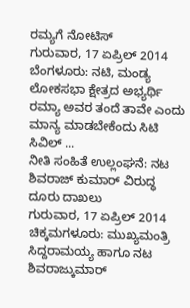ರಮ್ಯಗೆ ನೋಟಿಸ್
ಗುರುವಾರ, 17 ಏಪ್ರಿಲ್ 2014
ಬೆಂಗಳೂರು: ನಟಿ, ಮಂಡ್ಯ ಲೋಕಸಭಾ ಕ್ಷೇತ್ರದ ಅಭ್ಯರ್ಥಿ ರಮ್ಯಾ ಅವರ ತಂದೆ ತಾವೇ ಎಂದು ಮಾನ್ಯ ಮಾಡಬೇಕೆಂದು ಸಿಟಿ ಸಿವಿಲ್ ...
ನೀತಿ ಸಂಹಿತೆ ಉಲ್ಲಂಘನೆ: ನಟ ಶಿವರಾಜ್ ಕುಮಾರ್ ವಿರುದ್ಧ ದೂರು ದಾಖಲು
ಗುರುವಾರ, 17 ಏಪ್ರಿಲ್ 2014
ಚಿಕ್ಕಮಗಳೂರು: ಮುಖ್ಯಮಂತ್ರಿ ಸಿದ್ದರಾಮಯ್ಯ ಹಾಗೂ ನಟ ಶಿವರಾಜ್ಕುಮಾರ್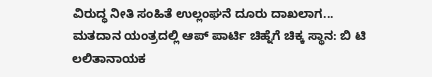ವಿರುದ್ಧ ನೀತಿ ಸಂಹಿತೆ ಉಲ್ಲಂಘನೆ ದೂರು ದಾಖಲಾಗ...
ಮತದಾನ ಯಂತ್ರದಲ್ಲಿ ಆಪ್ ಪಾರ್ಟಿ ಚಿಹ್ನೆಗೆ ಚಿಕ್ಕ ಸ್ಥಾನ: ಬಿ ಟಿ ಲಲಿತಾನಾಯಕ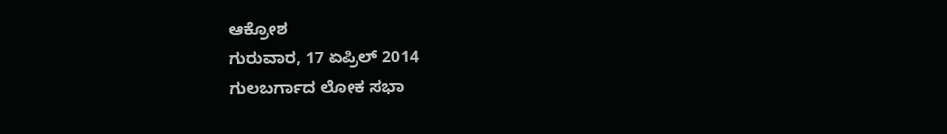ಆಕ್ರೋಶ
ಗುರುವಾರ, 17 ಏಪ್ರಿಲ್ 2014
ಗುಲಬರ್ಗಾದ ಲೋಕ ಸಭಾ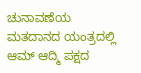ಚುನಾವಣೆಯ ಮತದಾನದ ಯಂತ್ರದಲ್ಲಿ ಆಮ್ ಆದ್ಮಿ ಪಕ್ಷದ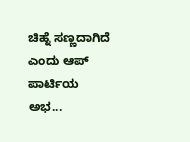ಚಿಹ್ನೆ ಸಣ್ಣದಾಗಿದೆ ಎಂದು ಆಪ್ ಪಾರ್ಟಿಯ ಅಭ...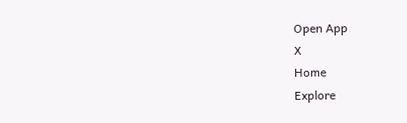Open App
X
Home
Explore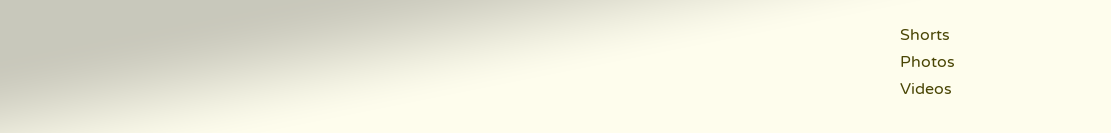Shorts
Photos
Videos